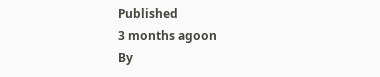Published
3 months agoon
By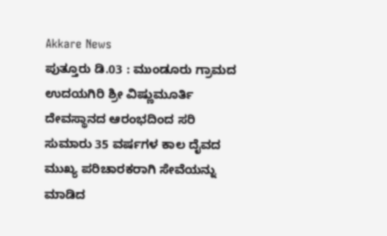Akkare News
ಪುತ್ತೂರು ಡಿ.03 : ಮುಂಡೂರು ಗ್ರಾಮದ ಉದಯಗಿರಿ ಶ್ರೀ ವಿಷ್ಣುಮೂರ್ತಿ ದೇವಸ್ಥಾನದ ಆರಂಭದಿಂದ ಸರಿ ಸುಮಾರು 35 ವರ್ಷಗಳ ಕಾಲ ದೈವದ ಮುಖ್ಯ ಪರಿಚಾರಕರಾಗಿ ಸೇವೆಯನ್ನು ಮಾಡಿದ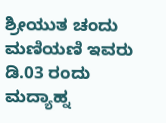ಶ್ರೀಯುತ ಚಂದು ಮಣಿಯಣಿ ಇವರು ಡಿ.03 ರಂದು ಮದ್ಯಾಹ್ನ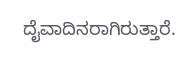ದೈವಾದಿನರಾಗಿರುತ್ತಾರೆ.